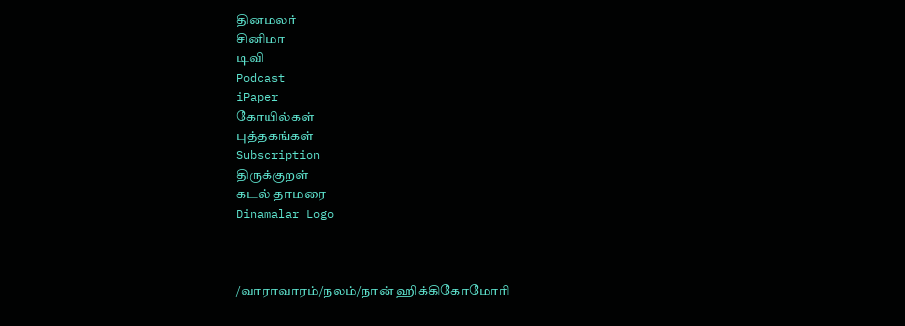தினமலர்
சினிமா
டிவி
Podcast
iPaper
கோயில்கள்
புத்தகங்கள்
Subscription
திருக்குறள்
கடல் தாமரை
Dinamalar Logo



/வாராவாரம்/நலம்/நான் ஹிக்கிகோமோரி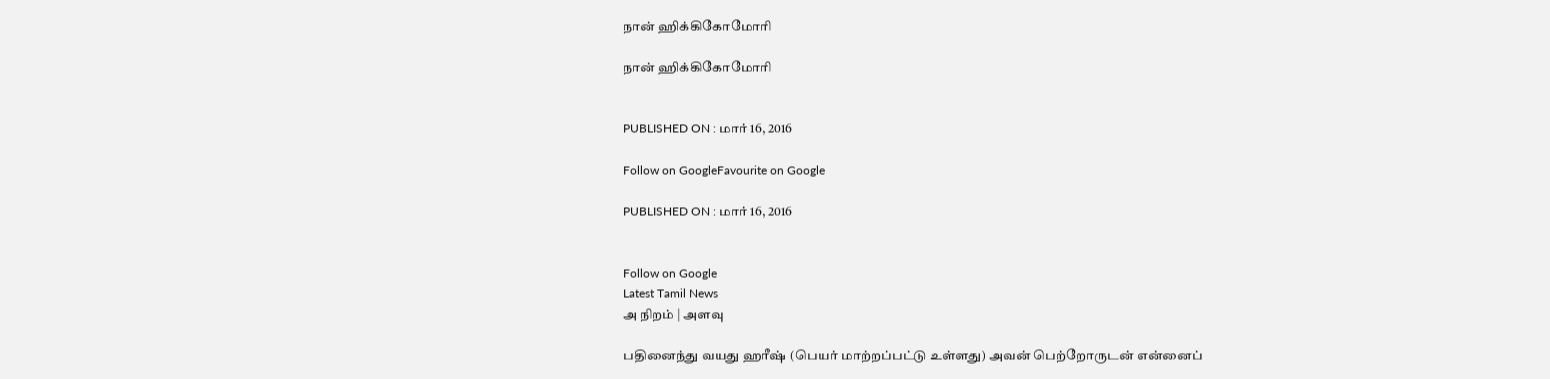நான் ஹிக்கிகோமோரி

நான் ஹிக்கிகோமோரி


PUBLISHED ON : மார் 16, 2016

Follow on GoogleFavourite on Google

PUBLISHED ON : மார் 16, 2016


Follow on Google
Latest Tamil News
அ நிறம் | அளவு

பதினைந்து வயது ஹரீஷ் (பெயர் மாற்றப்பட்டு உள்ளது) அவன் பெற்றோருடன் என்னைப்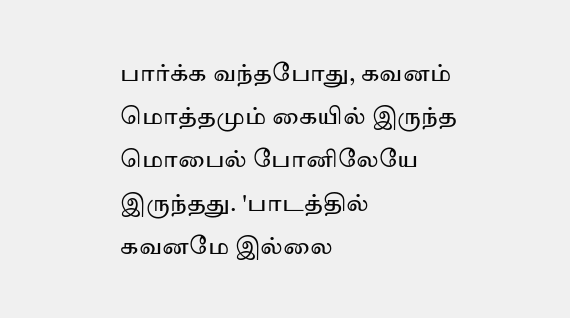பார்க்க வந்தபோது, கவனம் மொத்தமும் கையில் இருந்த மொபைல் போனிலேயே இருந்தது. 'பாடத்தில் கவனமே இல்லை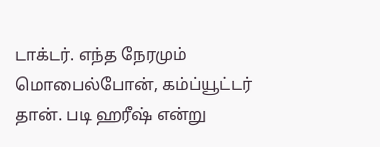டாக்டர். எந்த நேரமும் மொபைல்போன், கம்ப்யூட்டர் தான். படி ஹரீஷ் என்று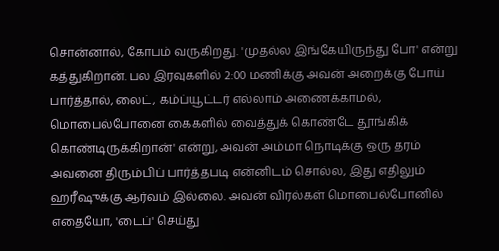சொன்னால், கோபம் வருகிறது. 'முதல்ல இங்கேயிருந்து போ' என்று கத்துகிறான். பல இரவுகளில் 2:00 மணிக்கு அவன் அறைக்கு போய் பார்த்தால், லைட், கம்ப்யூட்டர் எல்லாம் அணைக்காமல், மொபைல்போனை கைகளில் வைத்துக் கொண்டே தூங்கிக் கொண்டிருக்கிறான்' என்று, அவன் அம்மா நொடிக்கு ஒரு தரம் அவனை திரும்பிப் பார்த்தபடி என்னிடம் சொல்ல, இது எதிலும் ஹரீஷுக்கு ஆர்வம் இல்லை. அவன் விரல்கள் மொபைல்போனில் எதையோ, 'டைப்' செய்து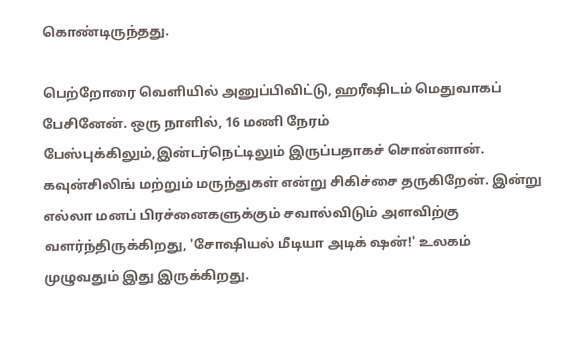கொண்டிருந்தது.

பெற்றோரை வெளியில் அனுப்பிவிட்டு, ஹரீஷிடம் மெதுவாகப் பேசினேன். ஒரு நாளில், 16 மணி நேரம் பேஸ்புக்கிலும்,இன்டர்நெட்டிலும் இருப்பதாகச் சொன்னான். கவுன்சிலிங் மற்றும் மருந்துகள் என்று சிகிச்சை தருகிறேன். இன்று எல்லா மனப் பிரச்னைகளுக்கும் சவால்விடும் அளவிற்கு வளர்ந்திருக்கிறது, 'சோஷியல் மீடியா அடிக் ஷன்!' உலகம் முழுவதும் இது இருக்கிறது.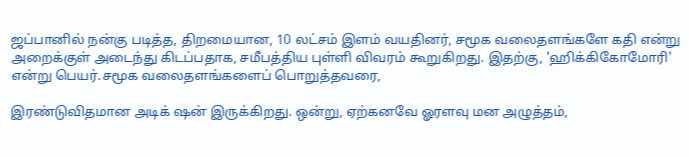ஜப்பானில் நன்கு படித்த, திறமையான, 10 லட்சம் இளம் வயதினர், சமூக வலைதளங்களே கதி என்று அறைக்குள் அடைந்து கிடப்பதாக, சமீபத்திய புள்ளி விவரம் கூறுகிறது. இதற்கு, 'ஹிக்கிகோமோரி' என்று பெயர்.சமூக வலைதளங்களைப் பொறுத்தவரை,

இரண்டுவிதமான அடிக் ஷன் இருக்கிறது. ஒன்று, ஏற்கனவே ஓரளவு மன அழுத்தம்,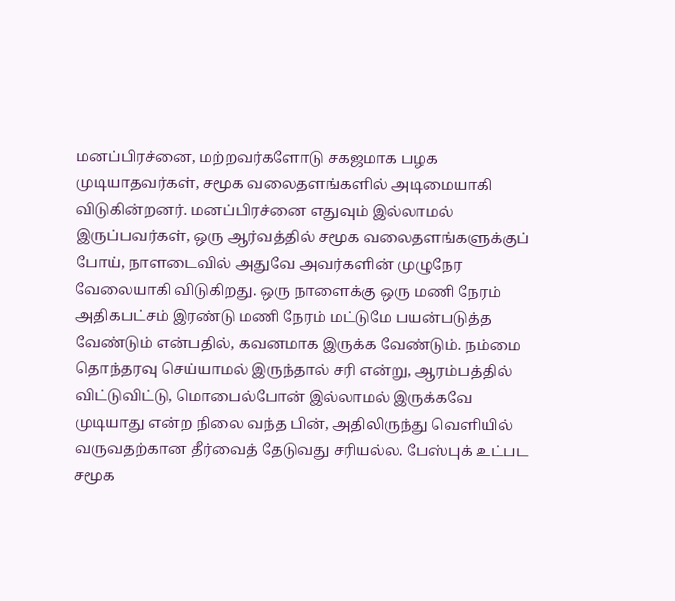மனப்பிரச்னை, மற்றவர்களோடு சகஜமாக பழக முடியாதவர்கள், சமூக வலைதளங்களில் அடிமையாகி விடுகின்றனர். மனப்பிரச்னை எதுவும் இல்லாமல் இருப்பவர்கள், ஒரு ஆர்வத்தில் சமூக வலைதளங்களுக்குப் போய், நாளடைவில் அதுவே அவர்களின் முழுநேர வேலையாகி விடுகிறது. ஒரு நாளைக்கு ஒரு மணி நேரம் அதிகபட்சம் இரண்டு மணி நேரம் மட்டுமே பயன்படுத்த வேண்டும் என்பதில், கவனமாக இருக்க வேண்டும். நம்மை தொந்தரவு செய்யாமல் இருந்தால் சரி என்று, ஆரம்பத்தில் விட்டுவிட்டு, மொபைல்போன் இல்லாமல் இருக்கவே முடியாது என்ற நிலை வந்த பின், அதிலிருந்து வெளியில் வருவதற்கான தீர்வைத் தேடுவது சரியல்ல. பேஸ்புக் உட்பட சமூக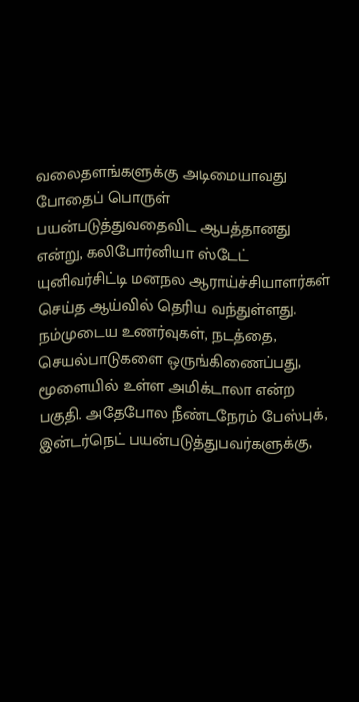வலைதளங்களுக்கு அடிமையாவது போதைப் பொருள் பயன்படுத்துவதைவிட ஆபத்தானது என்று, கலிபோர்னியா ஸ்டேட் யுனிவர்சிட்டி மனநல ஆராய்ச்சியாளர்கள் செய்த ஆய்வில் தெரிய வந்துள்ளது. நம்முடைய உணர்வுகள், நடத்தை, செயல்பாடுகளை ஒருங்கிணைப்பது, மூளையில் உள்ள அமிக்டாலா என்ற பகுதி. அதேபோல நீண்டநேரம் பேஸ்புக், இன்டர்நெட் பயன்படுத்துபவர்களுக்கு,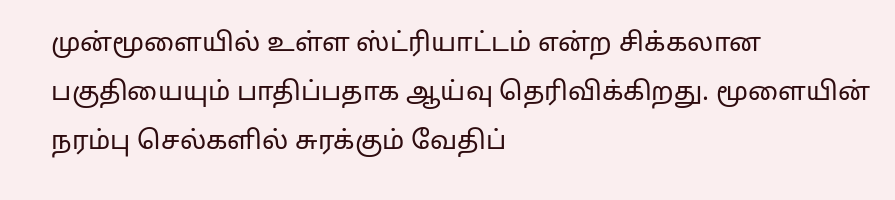முன்மூளையில் உள்ள ஸ்ட்ரியாட்டம் என்ற சிக்கலான பகுதியையும் பாதிப்பதாக ஆய்வு தெரிவிக்கிறது. மூளையின் நரம்பு செல்களில் சுரக்கும் வேதிப்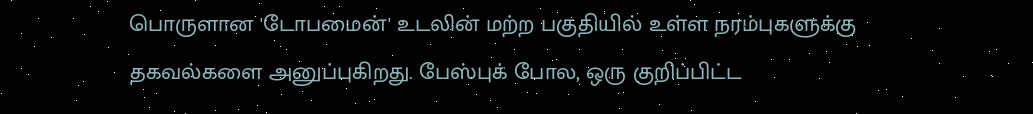பொருளான 'டோபமைன்' உடலின் மற்ற பகுதியில் உள்ள நரம்புகளுக்கு தகவல்களை அனுப்புகிறது. பேஸ்புக் போல, ஒரு குறிப்பிட்ட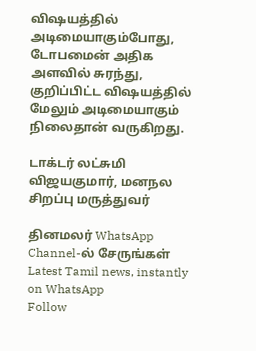விஷயத்தில் அடிமையாகும்போது, டோபமைன் அதிக அளவில் சுரந்து, குறிப்பிட்ட விஷயத்தில் மேலும் அடிமையாகும் நிலைதான் வருகிறது.

டாக்டர் லட்சுமி விஜயகுமார், மனநல சிறப்பு மருத்துவர்

தினமலர் WhatsApp Channel-ல் சேருங்கள்
Latest Tamil news, instantly on WhatsApp
Follow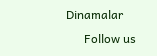Dinamalar
      Follow us